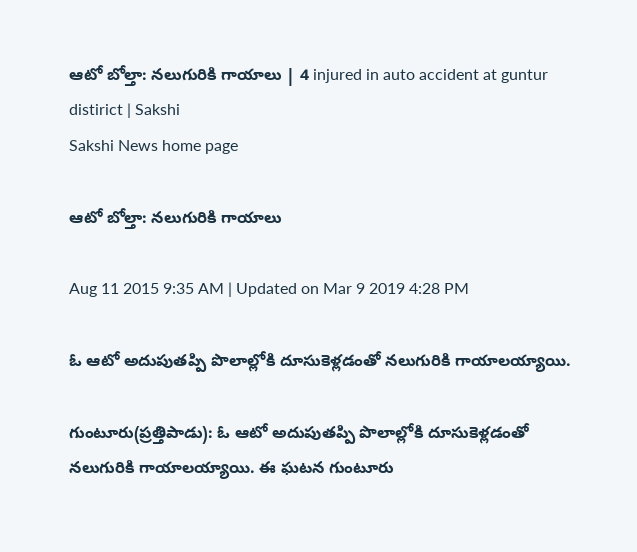ఆటో బోల్తా: నలుగురికి గాయాలు | 4 injured in auto accident at guntur distirict | Sakshi
Sakshi News home page

ఆటో బోల్తా: నలుగురికి గాయాలు

Aug 11 2015 9:35 AM | Updated on Mar 9 2019 4:28 PM

ఓ ఆటో అదుపుతప్పి పొలాల్లోకి దూసుకెళ్లడంతో నలుగురికి గాయాలయ్యాయి.

గుంటూరు(ప్రత్తిపాడు): ఓ ఆటో అదుపుతప్పి పొలాల్లోకి దూసుకెళ్లడంతో నలుగురికి గాయాలయ్యాయి. ఈ ఘటన గుంటూరు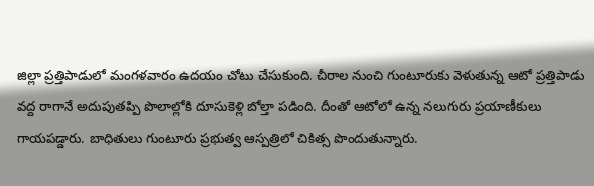జిల్లా ప్రత్తిపాడులో మంగళవారం ఉదయం చోటు చేసుకుంది. చీరాల నుంచి గుంటూరుకు వెళుతున్న ఆటో ప్రత్తిపాడు వద్ద రాగానే అదుపుతప్పి పొలాల్లోకి దూసుకెళ్లి బోల్తా పడింది. దీంతో ఆటోలో ఉన్న నలుగురు ప్రయాణీకులు గాయపడ్డారు. బాధితులు గుంటూరు ప్రభుత్వ ఆస్పత్రిలో చికిత్స పొందుతున్నారు.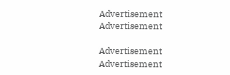Advertisement
Advertisement

Advertisement
Advertisement